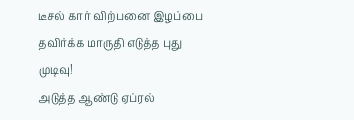டீசல் கார் விற்பனை இழப்பை தவிர்க்க மாருதி எடுத்த புது முடிவு!
அடுத்த ஆண்டு ஏப்ரல்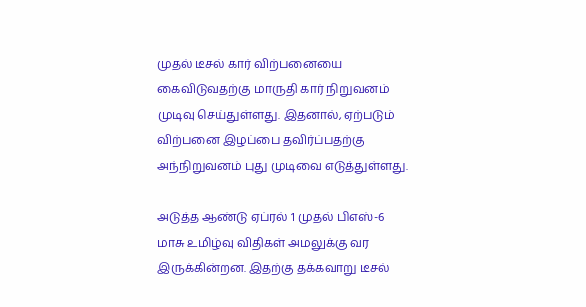முதல் டீசல் கார் விற்பனையை கைவிடுவதற்கு மாருதி கார் நிறுவனம் முடிவு செய்துள்ளது. இதனால், ஏற்படும் விற்பனை இழப்பை தவிர்ப்பதற்கு அந்நிறுவனம் புது முடிவை எடுத்துள்ளது.

அடுத்த ஆண்டு ஏப்ரல் 1 முதல் பிஎஸ்-6 மாசு உமிழ்வு விதிகள் அமலுக்கு வர இருக்கின்றன. இதற்கு தக்கவாறு டீசல்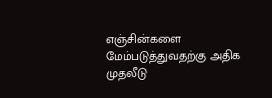எஞ்சின்களை மேம்படுத்துவதற்கு அதிக முதலீடு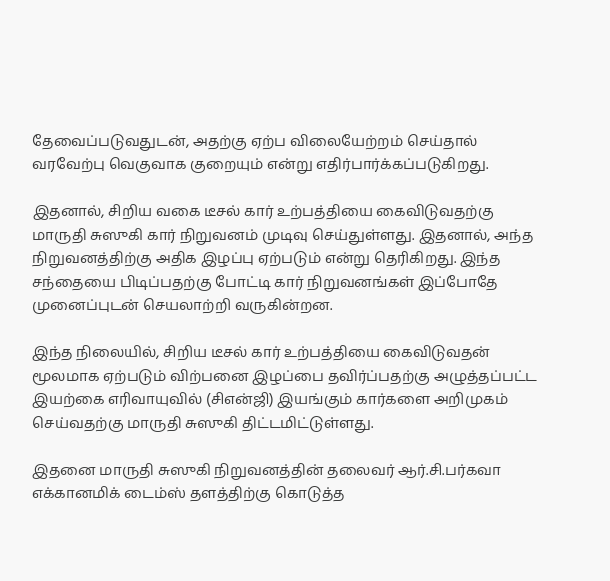தேவைப்படுவதுடன், அதற்கு ஏற்ப விலையேற்றம் செய்தால் வரவேற்பு வெகுவாக குறையும் என்று எதிர்பார்க்கப்படுகிறது.

இதனால், சிறிய வகை டீசல் கார் உற்பத்தியை கைவிடுவதற்கு மாருதி சுஸுகி கார் நிறுவனம் முடிவு செய்துள்ளது. இதனால், அந்த நிறுவனத்திற்கு அதிக இழப்பு ஏற்படும் என்று தெரிகிறது. இந்த சந்தையை பிடிப்பதற்கு போட்டி கார் நிறுவனங்கள் இப்போதே முனைப்புடன் செயலாற்றி வருகின்றன.

இந்த நிலையில், சிறிய டீசல் கார் உற்பத்தியை கைவிடுவதன் மூலமாக ஏற்படும் விற்பனை இழப்பை தவிர்ப்பதற்கு அழுத்தப்பட்ட இயற்கை எரிவாயுவில் (சிஎன்ஜி) இயங்கும் கார்களை அறிமுகம் செய்வதற்கு மாருதி சுஸுகி திட்டமிட்டுள்ளது.

இதனை மாருதி சுஸுகி நிறுவனத்தின் தலைவர் ஆர்.சி.பர்கவா எக்கானமிக் டைம்ஸ் தளத்திற்கு கொடுத்த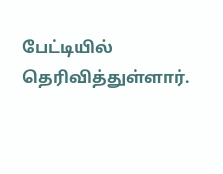பேட்டியில் தெரிவித்துள்ளார்.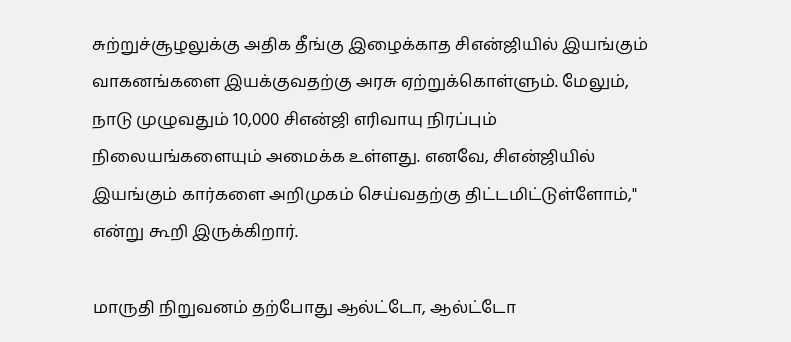சுற்றுச்சூழலுக்கு அதிக தீங்கு இழைக்காத சிஎன்ஜியில் இயங்கும் வாகனங்களை இயக்குவதற்கு அரசு ஏற்றுக்கொள்ளும். மேலும், நாடு முழுவதும் 10,000 சிஎன்ஜி எரிவாயு நிரப்பும் நிலையங்களையும் அமைக்க உள்ளது. எனவே, சிஎன்ஜியில் இயங்கும் கார்களை அறிமுகம் செய்வதற்கு திட்டமிட்டுள்ளோம்," என்று கூறி இருக்கிறார்.

மாருதி நிறுவனம் தற்போது ஆல்ட்டோ, ஆல்ட்டோ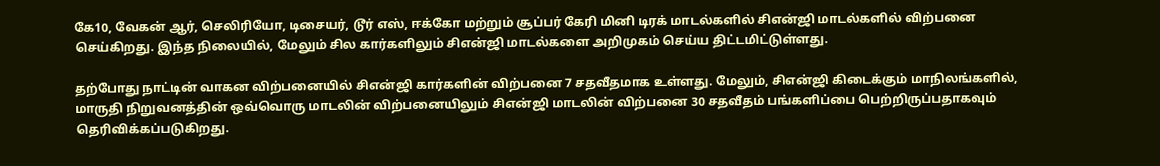கே10, வேகன் ஆர், செலிரியோ, டிசையர், டூர் எஸ், ஈக்கோ மற்றும் சூப்பர் கேரி மினி டிரக் மாடல்களில் சிஎன்ஜி மாடல்களில் விற்பனை செய்கிறது. இந்த நிலையில், மேலும் சில கார்களிலும் சிஎன்ஜி மாடல்களை அறிமுகம் செய்ய திட்டமிட்டுள்ளது.

தற்போது நாட்டின் வாகன விற்பனையில் சிஎன்ஜி கார்களின் விற்பனை 7 சதவீதமாக உள்ளது. மேலும், சிஎன்ஜி கிடைக்கும் மாநிலங்களில், மாருதி நிறுவனத்தின் ஒவ்வொரு மாடலின் விற்பனையிலும் சிஎன்ஜி மாடலின் விற்பனை 30 சதவீதம் பங்களிப்பை பெற்றிருப்பதாகவும் தெரிவிக்கப்படுகிறது.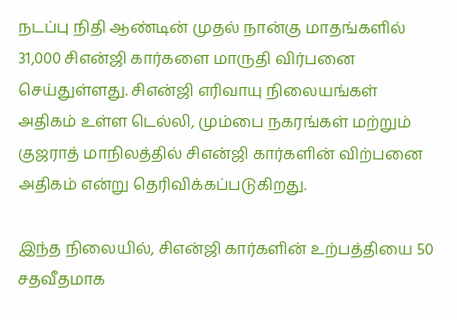நடப்பு நிதி ஆண்டின் முதல் நான்கு மாதங்களில் 31,000 சிஎன்ஜி கார்களை மாருதி விர்பனை செய்துள்ளது. சிஎன்ஜி எரிவாயு நிலையங்கள் அதிகம் உள்ள டெல்லி, மும்பை நகரங்கள் மற்றும் குஜராத் மாநிலத்தில் சிஎன்ஜி கார்களின் விற்பனை அதிகம் என்று தெரிவிக்கப்படுகிறது.

இந்த நிலையில், சிஎன்ஜி கார்களின் உற்பத்தியை 50 சதவீதமாக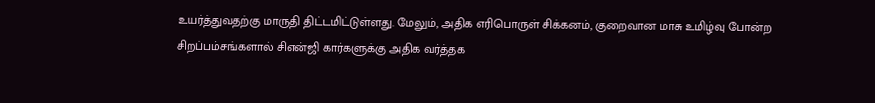உயர்த்துவதற்கு மாருதி திட்டமிட்டுள்ளது. மேலும், அதிக எரிபொருள் சிக்கனம், குறைவான மாசு உமிழ்வு போன்ற சிறப்பம்சங்களால் சிஎன்ஜி கார்களுக்கு அதிக வர்த்தக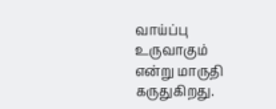வாய்ப்பு உருவாகும் என்று மாருதி கருதுகிறது.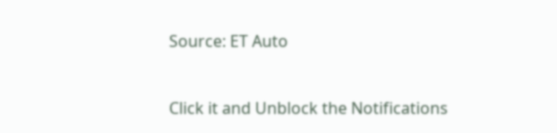Source: ET Auto


Click it and Unblock the Notifications